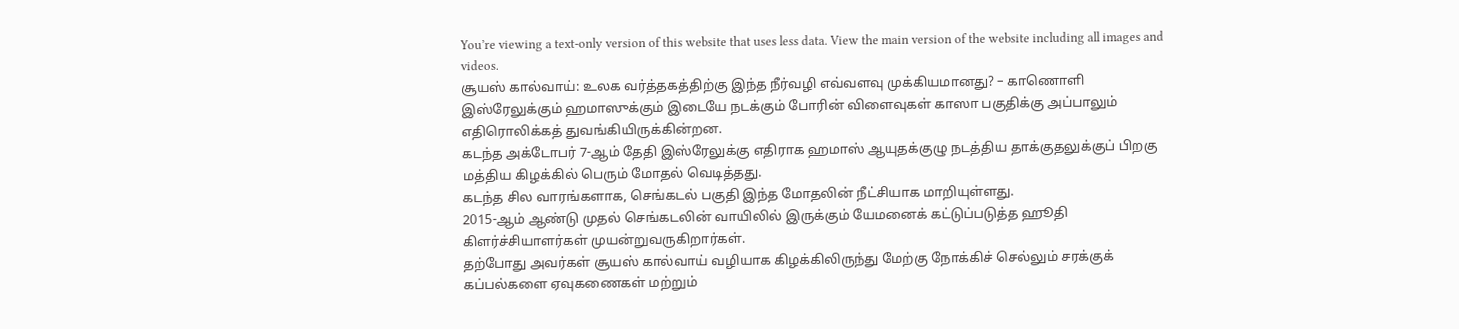You’re viewing a text-only version of this website that uses less data. View the main version of the website including all images and videos.
சூயஸ் கால்வாய்: உலக வர்த்தகத்திற்கு இந்த நீர்வழி எவ்வளவு முக்கியமானது? – காணொளி
இஸ்ரேலுக்கும் ஹமாஸுக்கும் இடையே நடக்கும் போரின் விளைவுகள் காஸா பகுதிக்கு அப்பாலும் எதிரொலிக்கத் துவங்கியிருக்கின்றன.
கடந்த அக்டோபர் 7-ஆம் தேதி இஸ்ரேலுக்கு எதிராக ஹமாஸ் ஆயுதக்குழு நடத்திய தாக்குதலுக்குப் பிறகு மத்திய கிழக்கில் பெரும் மோதல் வெடித்தது.
கடந்த சில வாரங்களாக, செங்கடல் பகுதி இந்த மோதலின் நீட்சியாக மாறியுள்ளது.
2015-ஆம் ஆண்டு முதல் செங்கடலின் வாயிலில் இருக்கும் யேமனைக் கட்டுப்படுத்த ஹூதி கிளர்ச்சியாளர்கள் முயன்றுவருகிறார்கள்.
தற்போது அவர்கள் சூயஸ் கால்வாய் வழியாக கிழக்கிலிருந்து மேற்கு நோக்கிச் செல்லும் சரக்குக் கப்பல்களை ஏவுகணைகள் மற்றும்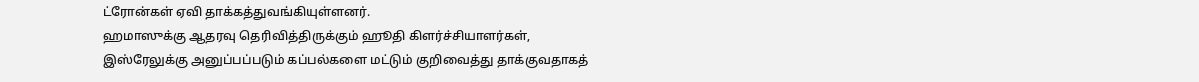ட்ரோன்கள் ஏவி தாக்கத்துவங்கியுள்ளனர்.
ஹமாஸுக்கு ஆதரவு தெரிவித்திருக்கும் ஹூதி கிளர்ச்சியாளர்கள், இஸ்ரேலுக்கு அனுப்பப்படும் கப்பல்களை மட்டும் குறிவைத்து தாக்குவதாகத்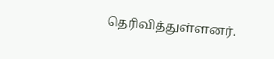தெரிவித்துள்ளனர்.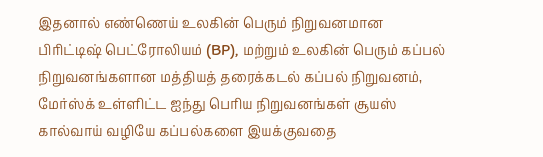இதனால் எண்ணெய் உலகின் பெரும் நிறுவனமான பிரிட்டிஷ் பெட்ரோலியம் (BP), மற்றும் உலகின் பெரும் கப்பல் நிறுவனங்களான மத்தியத் தரைக்கடல் கப்பல் நிறுவனம், மேர்ஸ்க் உள்ளிட்ட ஐந்து பெரிய நிறுவனங்கள் சூயஸ் கால்வாய் வழியே கப்பல்களை இயக்குவதை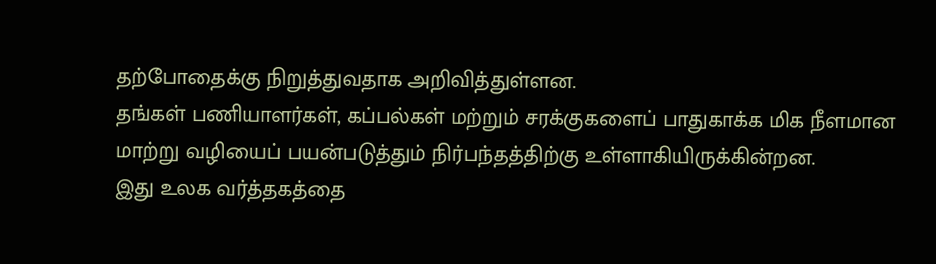தற்போதைக்கு நிறுத்துவதாக அறிவித்துள்ளன.
தங்கள் பணியாளர்கள், கப்பல்கள் மற்றும் சரக்குகளைப் பாதுகாக்க மிக நீளமான மாற்று வழியைப் பயன்படுத்தும் நிர்பந்தத்திற்கு உள்ளாகியிருக்கின்றன.
இது உலக வர்த்தகத்தை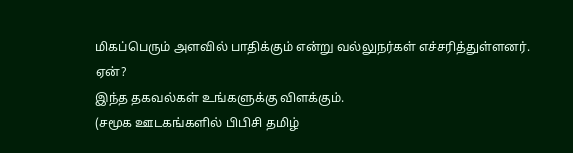மிகப்பெரும் அளவில் பாதிக்கும் என்று வல்லுநர்கள் எச்சரித்துள்ளனர்.
ஏன்?
இந்த தகவல்கள் உங்களுக்கு விளக்கும்.
(சமூக ஊடகங்களில் பிபிசி தமிழ்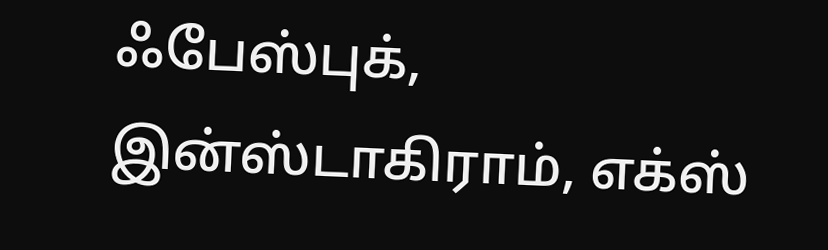ஃபேஸ்புக், இன்ஸ்டாகிராம், எக்ஸ்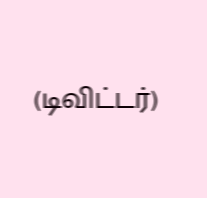(டிவிட்டர்)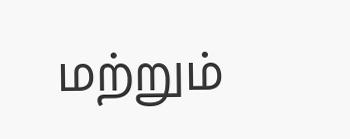மற்றும்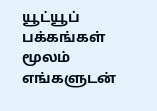யூட்யூப் பக்கங்கள் மூலம் எங்களுடன்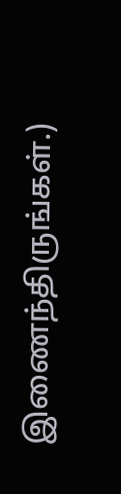இணைந்திருங்கள்.)